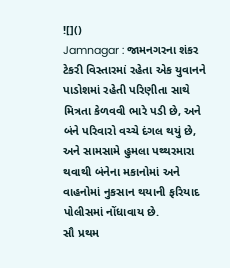![]()
Jamnagar : જામનગરના શંકર ટેકરી વિસ્તારમાં રહેતા એક યુવાનને પાડોશમાં રહેતી પરિણીતા સાથે મિત્રતા કેળવવી ભારે પડી છે, અને બંને પરિવારો વચ્ચે દંગલ થયું છે, અને સામસામે હુમલા પથ્થરમારા થવાથી બંનેના મકાનોમાં અને વાહનોમાં નુકસાન થયાની ફરિયાદ પોલીસમાં નોંધાવાય છે.
સૌ પ્રથમ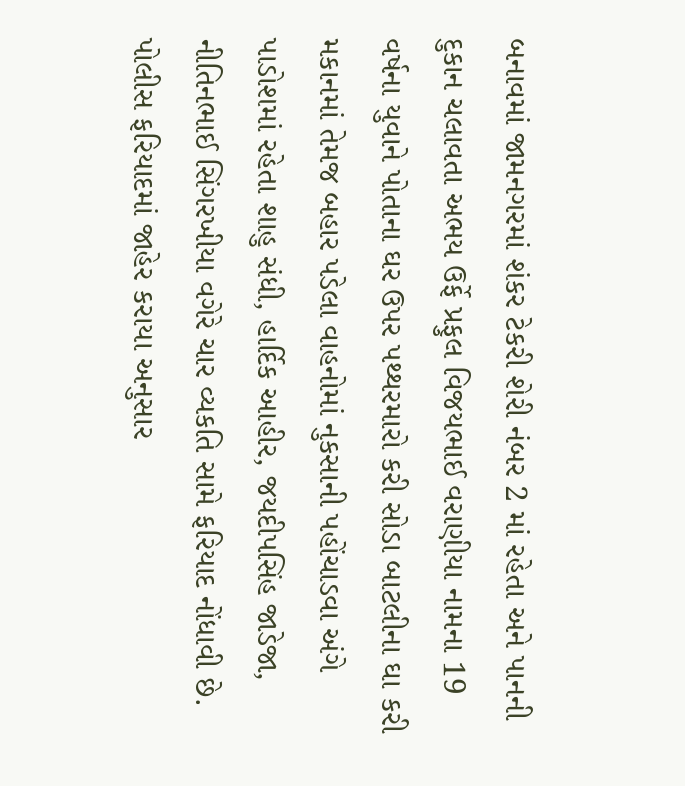બનાવમાં જામનગરમાં શંકર ટેકરી શેરી નંબર 2 માં રહેતા અને પાનની દુકાન ચલાવતા અભય ઉર્ફે પ્રફુલ વિજયભાઈ વરાણીયા નામના 19 વર્ષના યુવાને પોતાના ઘર ઉપર પથ્થરમારો કરી સોડા બાટલીના ઘા કરી મકાનમાં તેમજ બહાર પડેલા વાહનોમાં નુકસાની પહોંચાડવા અંગે પાડોશમાં રહેતા શાહુ સંધી, હાર્દિક આહીર, જયદીપસિંહ જાડેજા, નીતિનભાઈ સિંગરખીયા વગેરે ચાર વ્યકતિ સામે ફરિયાદ નોંધાવી છે.
પોલીસ ફરિયાદમાં જાહેર કરાયા અનુસાર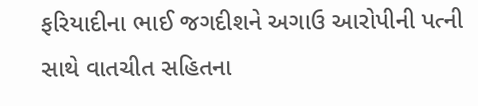ફરિયાદીના ભાઈ જગદીશને અગાઉ આરોપીની પત્ની સાથે વાતચીત સહિતના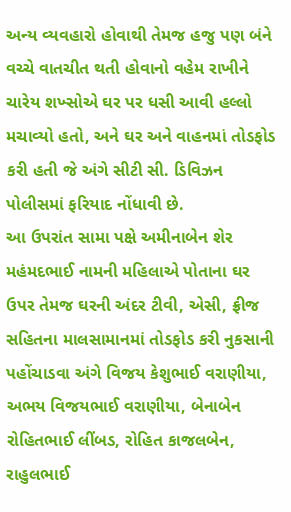અન્ય વ્યવહારો હોવાથી તેમજ હજુ પણ બંને વચ્ચે વાતચીત થતી હોવાનો વહેમ રાખીને ચારેય શખ્સોએ ઘર પર ધસી આવી હલ્લો મચાવ્યો હતો, અને ઘર અને વાહનમાં તોડફોડ કરી હતી જે અંગે સીટી સી. ડિવિઝન પોલીસમાં ફરિયાદ નોંધાવી છે.
આ ઉપરાંત સામા પક્ષે અમીનાબેન શેર મહંમદભાઈ નામની મહિલાએ પોતાના ઘર ઉપર તેમજ ઘરની અંદર ટીવી, એસી, ફ્રીજ સહિતના માલસામાનમાં તોડફોડ કરી નુકસાની પહોંચાડવા અંગે વિજય કેશુભાઈ વરાણીયા, અભય વિજયભાઈ વરાણીયા, બેનાબેન રોહિતભાઈ લીંબડ, રોહિત કાજલબેન, રાહુલભાઈ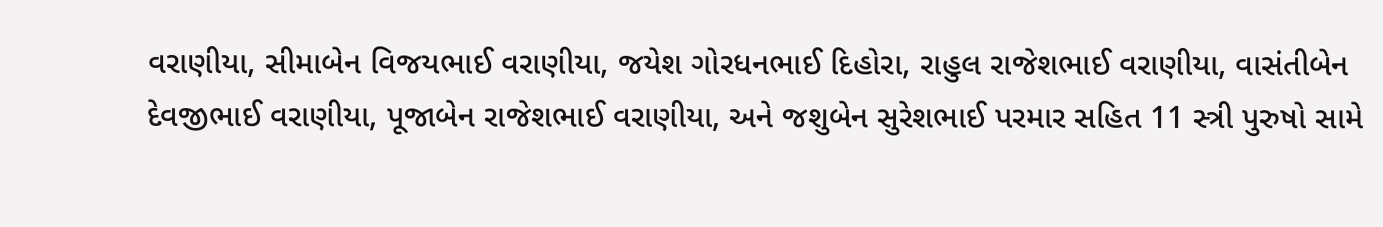વરાણીયા, સીમાબેન વિજયભાઈ વરાણીયા, જયેશ ગોરધનભાઈ દિહોરા, રાહુલ રાજેશભાઈ વરાણીયા, વાસંતીબેન દેવજીભાઈ વરાણીયા, પૂજાબેન રાજેશભાઈ વરાણીયા, અને જશુબેન સુરેશભાઈ પરમાર સહિત 11 સ્ત્રી પુરુષો સામે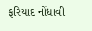ફરિયાદ નોંધાવી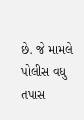છે. જે મામલે પોલીસ વધુ તપાસ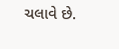ચલાવે છે.